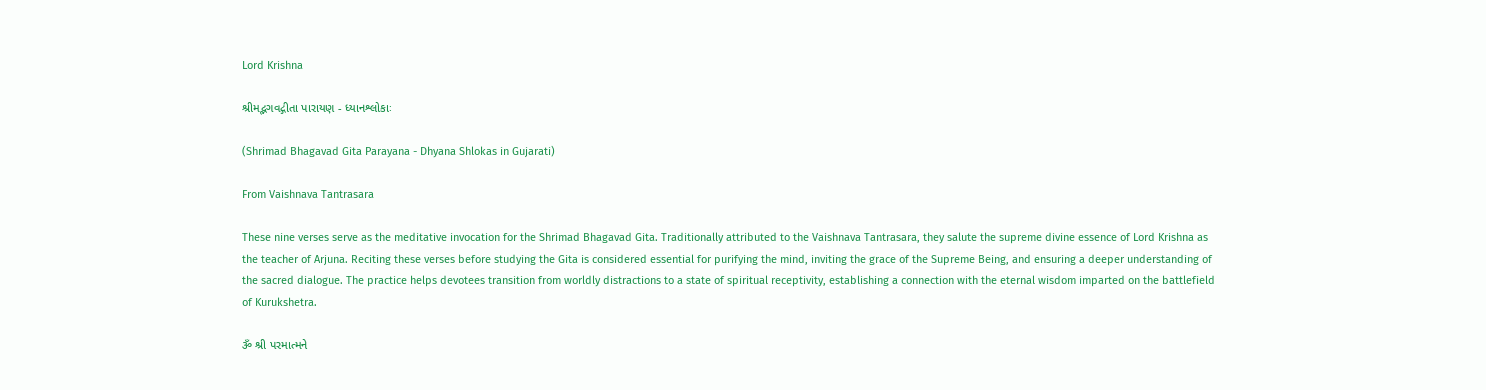Lord Krishna

શ્રીમદ્ભગવદ્ગીતા પારાયણ - ધ્યાનશ્લોકાઃ

(Shrimad Bhagavad Gita Parayana - Dhyana Shlokas in Gujarati)

From Vaishnava Tantrasara

These nine verses serve as the meditative invocation for the Shrimad Bhagavad Gita. Traditionally attributed to the Vaishnava Tantrasara, they salute the supreme divine essence of Lord Krishna as the teacher of Arjuna. Reciting these verses before studying the Gita is considered essential for purifying the mind, inviting the grace of the Supreme Being, and ensuring a deeper understanding of the sacred dialogue. The practice helps devotees transition from worldly distractions to a state of spiritual receptivity, establishing a connection with the eternal wisdom imparted on the battlefield of Kurukshetra.

ૐ શ્રી પરમાત્મને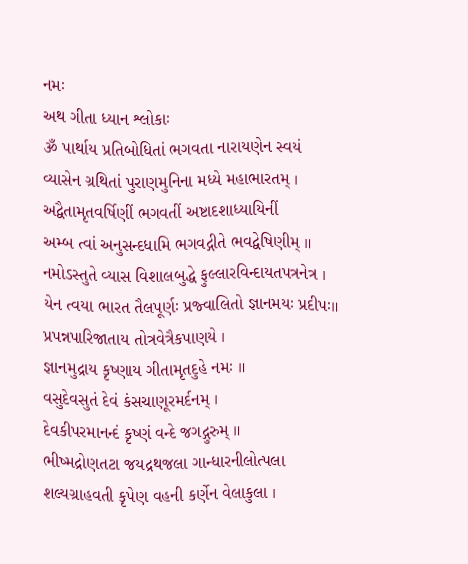નમઃ
અથ ગીતા ધ્યાન શ્લોકાઃ
ૐ પાર્થાય પ્રતિબોધિતાં ભગવતા નારાયણેન સ્વયં
વ્યાસેન ગ્રથિતાં પુરાણમુનિના મધ્યે મહાભારતમ્ ।
અદ્વૈતામૃતવર્ષિણીં ભગવતીં અષ્ટાદશાધ્યાયિનીં
અમ્બ ત્વાં અનુસન્દધામિ ભગવદ્ગીતે ભવદ્વેષિણીમ્ ॥
નમોઽસ્તુતે વ્યાસ વિશાલબુદ્ધે ફુલ્લારવિન્દાયતપત્રનેત્ર ।
યેન ત્વયા ભારત તૈલપૂર્ણઃ પ્રજ્વાલિતો જ્ઞાનમયઃ પ્રદીપઃ॥
પ્રપન્નપારિજાતાય તોત્રવેત્રૈકપાણયે ।
જ્ઞાનમુદ્રાય કૃષ્ણાય ગીતામૃતદુહે નમઃ ॥
વસુદેવસુતં દેવં કંસચાણૂરમર્દનમ્ ।
દેવકીપરમાનન્દં કૃષ્ણં વન્દે જગદ્ગુરુમ્ ॥
ભીષ્મદ્રોણતટા જયદ્રથજલા ગાન્ધારનીલોત્પલા
શલ્યગ્રાહવતી કૃપેણ વહની કર્ણેન વેલાકુલા ।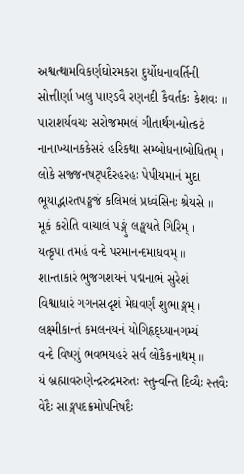અશ્વત્થામવિકર્ણઘોરમકરા દુર્યોધનાવર્તિની
સોત્તીર્ણા ખલુ પાણ્ડવૈ રણનદી કૈવર્તકઃ કેશવઃ ॥
પારાશર્યવચઃ સરોજમમલં ગીતાર્થગન્ધોત્કટં
નાનાખ્યાનકકેસરં હરિકથા સમ્બોધનાબોધિતમ્ ।
લોકે સજ્જનષટ્પદૈરહરહઃ પેપીયમાનં મુદા
ભૂયાદ્ભારતપઙ્કજં કલિમલં પ્રધ્વંસિનઃ શ્રેયસે ॥
મૂકં કરોતિ વાચાલં પઙ્ગું લઙ્ઘયતે ગિરિમ્ ।
યત્કૃપા તમહં વન્દે પરમાનન્દમાધવમ્ ॥
શાન્તાકારં ભુજગશયનં પદ્મનાભં સુરેશં
વિશ્વાધારં ગગનસદૃશં મેઘવર્ણં શુભાઙ્ગમ્ ।
લક્ષ્મીકાન્તં કમલનયનં યોગિહૃદ્ધ્યાનગમ્યં
વન્દે વિષ્ણું ભવભયહરં સર્વ લોકૈકનાથમ્ ॥
યં બ્રહ્માવરુણેન્દ્રરુદ્રમરુતઃ સ્તુન્વન્તિ દિવ્યૈઃ સ્તવૈઃ
વેદૈઃ સાઙ્ગપદક્રમોપનિષદૈઃ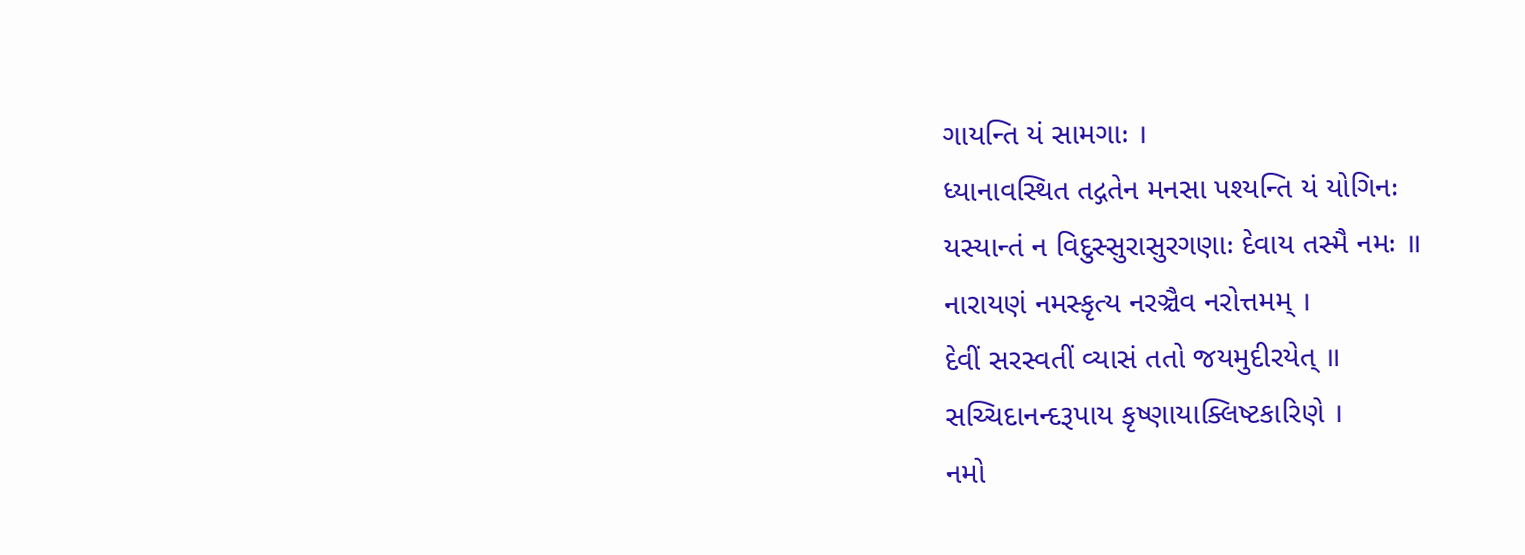ગાયન્તિ યં સામગાઃ ।
ધ્યાનાવસ્થિત તદ્ગતેન મનસા પશ્યન્તિ યં યોગિનઃ
યસ્યાન્તં ન વિદુસ્સુરાસુરગણાઃ દેવાય તસ્મૈ નમઃ ॥
નારાયણં નમસ્કૃત્ય નરઞ્ચૈવ નરોત્તમમ્ ।
દેવીં સરસ્વતીં વ્યાસં તતો જયમુદીરયેત્ ॥
સચ્ચિદાનન્દરૂપાય કૃષ્ણાયાક્લિષ્ટકારિણે ।
નમો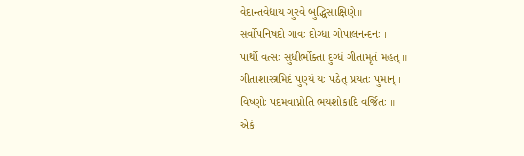વેદાન્તવેદ્યાય ગુરવે બુદ્ધિસાક્ષિણે॥
સર્વોપનિષદો ગાવઃ દોગ્ધા ગોપાલનન્દનઃ ।
પાર્થો વત્સઃ સુધીર્ભોક્તા દુગ્ધં ગીતામૃતં મહત્ ॥
ગીતાશાસ્ત્રમિદં પુણ્યં યઃ પઠેત્ પ્રયતઃ પુમાન્ ।
વિષ્ણોઃ પદમવાપ્નોતિ ભયશોકાદિ વર્જિતઃ ॥
એકં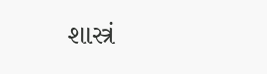શાસ્ત્રં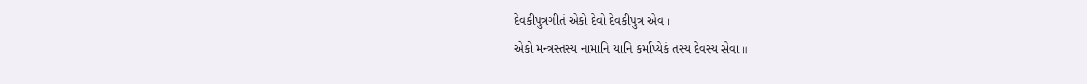દેવકીપુત્રગીતં એકો દેવો દેવકીપુત્ર એવ ।
એકો મન્ત્રસ્તસ્ય નામાનિ યાનિ કર્માપ્યેકં તસ્ય દેવસ્ય સેવા ॥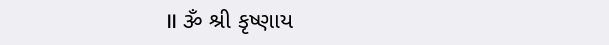॥ ૐ શ્રી કૃષ્ણાય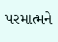પરમાત્મને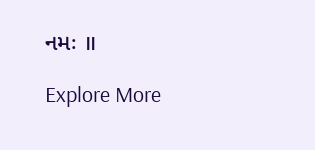નમઃ ॥

Explore More